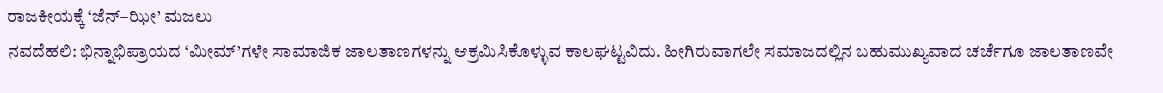ರಾಜಕೀಯಕ್ಕೆ ‘ಜೆನ್–ಝೀ’ ಮಜಲು
ನವದೆಹಲಿ: ಭಿನ್ನಾಭಿಪ್ರಾಯದ ‘ಮೀಮ್’ಗಳೇ ಸಾಮಾಜಿಕ ಜಾಲತಾಣಗಳನ್ನು ಆಕ್ರಮಿಸಿಕೊಳ್ಳುವ ಕಾಲಘಟ್ಟವಿದು. ಹೀಗಿರುವಾಗಲೇ ಸಮಾಜದಲ್ಲಿನ ಬಹುಮುಖ್ಯವಾದ ಚರ್ಚೆಗೂ ಜಾಲತಾಣವೇ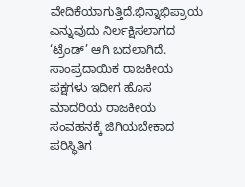ವೇದಿಕೆಯಾಗುತ್ತಿದೆ.ಭಿನ್ನಾಭಿಪ್ರಾಯ ಎನ್ನುವುದು ನಿರ್ಲಕ್ಷಿಸಲಾಗದ ‘ಟ್ರೆಂಡ್’ ಆಗಿ ಬದಲಾಗಿದೆ. ಸಾಂಪ್ರದಾಯಿಕ ರಾಜಕೀಯ ಪಕ್ಷಗಳು ಇದೀಗ ಹೊಸ ಮಾದರಿಯ ರಾಜಕೀಯ ಸಂವಹನಕ್ಕೆ ಜಿಗಿಯಬೇಕಾದ ಪರಿಸ್ಥಿತಿಗ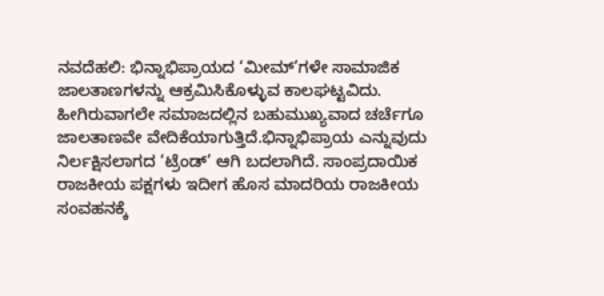ನವದೆಹಲಿ: ಭಿನ್ನಾಭಿಪ್ರಾಯದ ‘ಮೀಮ್’ಗಳೇ ಸಾಮಾಜಿಕ ಜಾಲತಾಣಗಳನ್ನು ಆಕ್ರಮಿಸಿಕೊಳ್ಳುವ ಕಾಲಘಟ್ಟವಿದು. ಹೀಗಿರುವಾಗಲೇ ಸಮಾಜದಲ್ಲಿನ ಬಹುಮುಖ್ಯವಾದ ಚರ್ಚೆಗೂ ಜಾಲತಾಣವೇ ವೇದಿಕೆಯಾಗುತ್ತಿದೆ.ಭಿನ್ನಾಭಿಪ್ರಾಯ ಎನ್ನುವುದು ನಿರ್ಲಕ್ಷಿಸಲಾಗದ ‘ಟ್ರೆಂಡ್’ ಆಗಿ ಬದಲಾಗಿದೆ. ಸಾಂಪ್ರದಾಯಿಕ ರಾಜಕೀಯ ಪಕ್ಷಗಳು ಇದೀಗ ಹೊಸ ಮಾದರಿಯ ರಾಜಕೀಯ ಸಂವಹನಕ್ಕೆ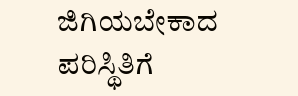ಜಿಗಿಯಬೇಕಾದ ಪರಿಸ್ಥಿತಿಗೆ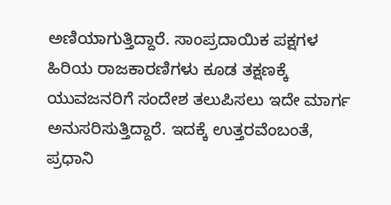ಅಣಿಯಾಗುತ್ತಿದ್ದಾರೆ. ಸಾಂಪ್ರದಾಯಿಕ ಪಕ್ಷಗಳ ಹಿರಿಯ ರಾಜಕಾರಣಿಗಳು ಕೂಡ ತಕ್ಷಣಕ್ಕೆ ಯುವಜನರಿಗೆ ಸಂದೇಶ ತಲುಪಿಸಲು ಇದೇ ಮಾರ್ಗ ಅನುಸರಿಸುತ್ತಿದ್ದಾರೆ. ಇದಕ್ಕೆ ಉತ್ತರವೆಂಬಂತೆ, ಪ್ರಧಾನಿ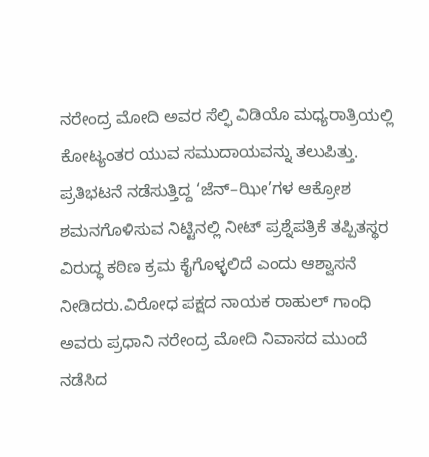ನರೇಂದ್ರ ಮೋದಿ ಅವರ ಸೆಲ್ಫಿ ವಿಡಿಯೊ ಮಧ್ಯರಾತ್ರಿಯಲ್ಲಿ ಕೋಟ್ಯಂತರ ಯುವ ಸಮುದಾಯವನ್ನು ತಲುಪಿತ್ತು. ಪ್ರತಿಭಟನೆ ನಡೆಸುತ್ತಿದ್ದ ‘ಜೆನ್–ಝೀ’ಗಳ ಆಕ್ರೋಶ ಶಮನಗೊಳಿಸುವ ನಿಟ್ಟಿನಲ್ಲಿ ನೀಟ್ ಪ್ರಶ್ನೆಪತ್ರಿಕೆ ತಪ್ಪಿತಸ್ಥರ ವಿರುದ್ಧ ಕಠಿಣ ಕ್ರಮ ಕೈಗೊಳ್ಳಲಿದೆ ಎಂದು ಆಶ್ವಾಸನೆ ನೀಡಿದರು.ವಿರೋಧ ಪಕ್ಷದ ನಾಯಕ ರಾಹುಲ್ ಗಾಂಧಿ ಅವರು ಪ್ರಧಾನಿ ನರೇಂದ್ರ ಮೋದಿ ನಿವಾಸದ ಮುಂದೆ ನಡೆಸಿದ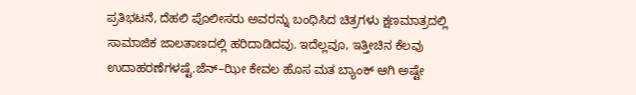ಪ್ರತಿಭಟನೆ, ದೆಹಲಿ ಪೊಲೀಸರು ಅವರನ್ನು ಬಂಧಿಸಿದ ಚಿತ್ರಗಳು ಕ್ಷಣಮಾತ್ರದಲ್ಲಿ ಸಾಮಾಜಿಕ ಜಾಲತಾಣದಲ್ಲಿ ಹರಿದಾಡಿದವು. ಇದೆಲ್ಲವೂ, ಇತ್ತೀಚಿನ ಕೆಲವು ಉದಾಹರಣೆಗಳಷ್ಟೆ.ಜೆನ್–ಝೀ ಕೇವಲ ಹೊಸ ಮತ ಬ್ಯಾಂಕ್ ಆಗಿ ಅಷ್ಟೇ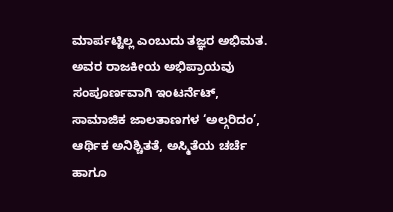ಮಾರ್ಪಟ್ಟಿಲ್ಲ ಎಂಬುದು ತಜ್ಞರ ಅಭಿಮತ. ಅವರ ರಾಜಕೀಯ ಅಭಿಪ್ರಾಯವು ಸಂಪೂರ್ಣವಾಗಿ ಇಂಟರ್ನೆಟ್, ಸಾಮಾಜಿಕ ಜಾಲತಾಣಗಳ ‘ಅಲ್ಗರಿದಂ’, ಆರ್ಥಿಕ ಅನಿಶ್ಚಿತತೆ, ಅಸ್ಮಿತೆಯ ಚರ್ಚೆ ಹಾಗೂ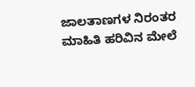ಜಾಲತಾಣಗಳ ನಿರಂತರ ಮಾಹಿತಿ ಹರಿವಿನ ಮೇಲೆ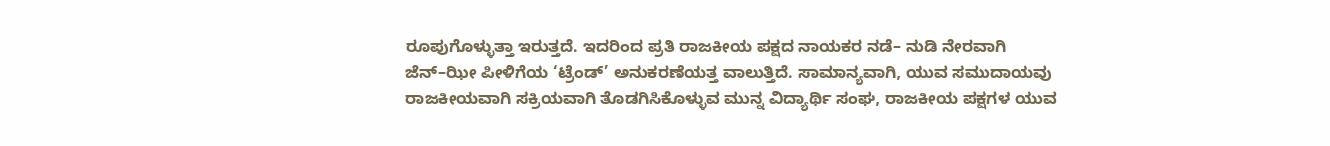ರೂಪುಗೊಳ್ಳುತ್ತಾ ಇರುತ್ತದೆ. ಇದರಿಂದ ಪ್ರತಿ ರಾಜಕೀಯ ಪಕ್ಷದ ನಾಯಕರ ನಡೆ– ನುಡಿ ನೇರವಾಗಿ ಜೆನ್–ಝೀ ಪೀಳಿಗೆಯ ‘ಟ್ರೆಂಡ್’ ಅನುಕರಣೆಯತ್ತ ವಾಲುತ್ತಿದೆ. ಸಾಮಾನ್ಯವಾಗಿ, ಯುವ ಸಮುದಾಯವು ರಾಜಕೀಯವಾಗಿ ಸಕ್ರಿಯವಾಗಿ ತೊಡಗಿಸಿಕೊಳ್ಳುವ ಮುನ್ನ ವಿದ್ಯಾರ್ಥಿ ಸಂಘ, ರಾಜಕೀಯ ಪಕ್ಷಗಳ ಯುವ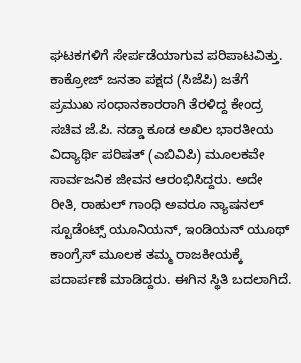ಘಟಕಗಳಿಗೆ ಸೇರ್ಪಡೆಯಾಗುವ ಪರಿಪಾಟವಿತ್ತು. ಕಾಕ್ರೋಜ್ ಜನತಾ ಪಕ್ಷದ (ಸಿಜೆಪಿ) ಜತೆಗೆ ಪ್ರಮುಖ ಸಂಧಾನಕಾರರಾಗಿ ತೆರಳಿದ್ದ ಕೇಂದ್ರ ಸಚಿವ ಜೆ.ಪಿ. ನಡ್ಡಾ ಕೂಡ ಅಖಿಲ ಭಾರತೀಯ ವಿದ್ಯಾರ್ಥಿ ಪರಿಷತ್ (ಎಬಿವಿಪಿ) ಮೂಲಕವೇ ಸಾರ್ವಜನಿಕ ಜೀವನ ಆರಂಭಿಸಿದ್ದರು. ಅದೇ ರೀತಿ, ರಾಹುಲ್ ಗಾಂಧಿ ಅವರೂ ನ್ಯಾಷನಲ್ ಸ್ಟೂಡೆಂಟ್ಸ್ ಯೂನಿಯನ್, ಇಂಡಿಯನ್ ಯೂಥ್ ಕಾಂಗ್ರೆಸ್ ಮೂಲಕ ತಮ್ಮ ರಾಜಕೀಯಕ್ಕೆ ಪದಾರ್ಪಣೆ ಮಾಡಿದ್ದರು. ಈಗಿನ ಸ್ಥಿತಿ ಬದಲಾಗಿದೆ.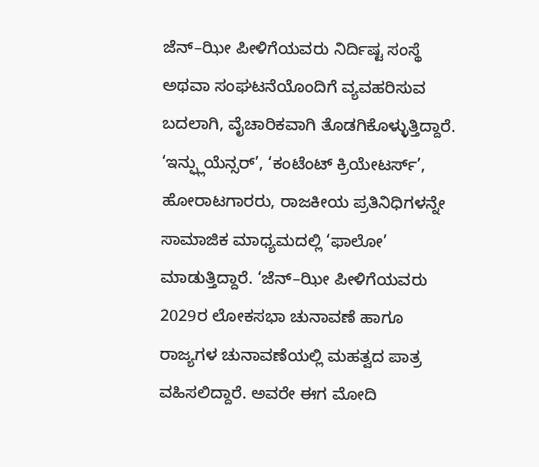ಜೆನ್–ಝೀ ಪೀಳಿಗೆಯವರು ನಿರ್ದಿಷ್ಟ ಸಂಸ್ಥೆ ಅಥವಾ ಸಂಘಟನೆಯೊಂದಿಗೆ ವ್ಯವಹರಿಸುವ ಬದಲಾಗಿ, ವೈಚಾರಿಕವಾಗಿ ತೊಡಗಿಕೊಳ್ಳುತ್ತಿದ್ದಾರೆ. ‘ಇನ್ಫ್ಲುಯೆನ್ಸರ್’, ‘ಕಂಟೆಂಟ್ ಕ್ರಿಯೇಟರ್ಸ್’, ಹೋರಾಟಗಾರರು, ರಾಜಕೀಯ ಪ್ರತಿನಿಧಿಗಳನ್ನೇ ಸಾಮಾಜಿಕ ಮಾಧ್ಯಮದಲ್ಲಿ ‘ಫಾಲೋ’ ಮಾಡುತ್ತಿದ್ದಾರೆ. ‘ಜೆನ್–ಝೀ ಪೀಳಿಗೆಯವರು 2029ರ ಲೋಕಸಭಾ ಚುನಾವಣೆ ಹಾಗೂ ರಾಜ್ಯಗಳ ಚುನಾವಣೆಯಲ್ಲಿ ಮಹತ್ವದ ಪಾತ್ರ ವಹಿಸಲಿದ್ದಾರೆ. ಅವರೇ ಈಗ ಮೋದಿ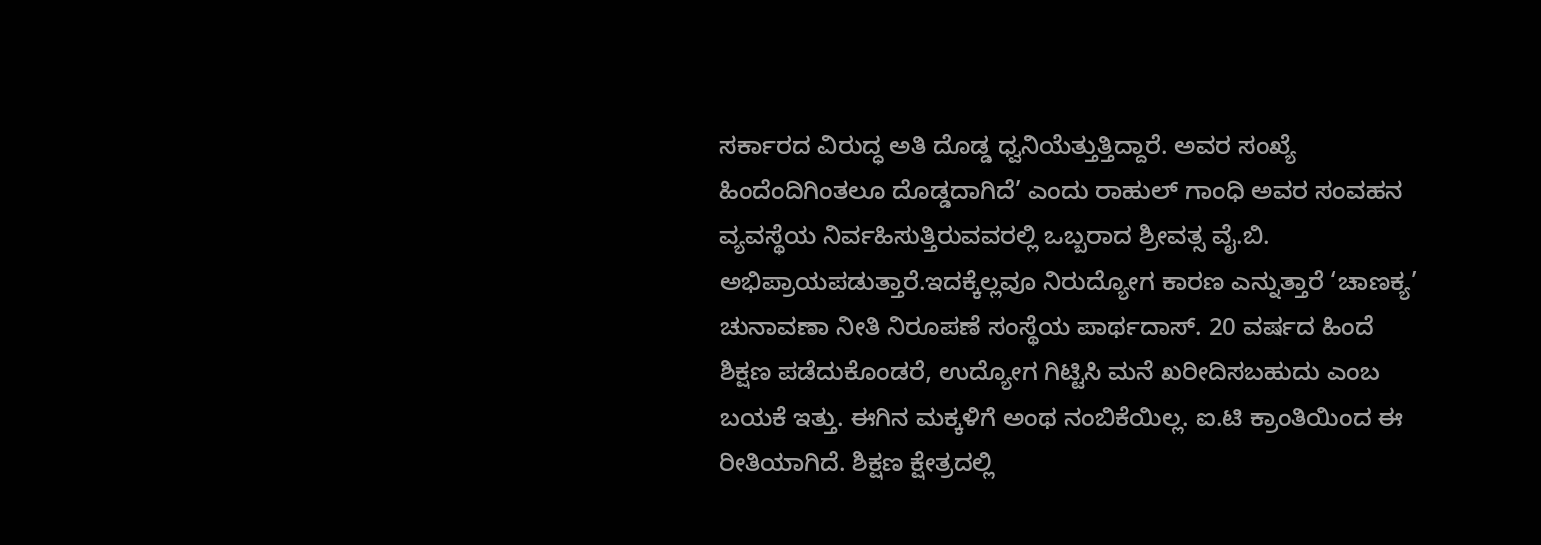ಸರ್ಕಾರದ ವಿರುದ್ಧ ಅತಿ ದೊಡ್ಡ ಧ್ವನಿಯೆತ್ತುತ್ತಿದ್ದಾರೆ. ಅವರ ಸಂಖ್ಯೆ ಹಿಂದೆಂದಿಗಿಂತಲೂ ದೊಡ್ಡದಾಗಿದೆ’ ಎಂದು ರಾಹುಲ್ ಗಾಂಧಿ ಅವರ ಸಂವಹನ ವ್ಯವಸ್ಥೆಯ ನಿರ್ವಹಿಸುತ್ತಿರುವವರಲ್ಲಿ ಒಬ್ಬರಾದ ಶ್ರೀವತ್ಸ ವೈ.ಬಿ. ಅಭಿಪ್ರಾಯಪಡುತ್ತಾರೆ.ಇದಕ್ಕೆಲ್ಲವೂ ನಿರುದ್ಯೋಗ ಕಾರಣ ಎನ್ನುತ್ತಾರೆ ‘ಚಾಣಕ್ಯ’ ಚುನಾವಣಾ ನೀತಿ ನಿರೂಪಣೆ ಸಂಸ್ಥೆಯ ಪಾರ್ಥದಾಸ್. 20 ವರ್ಷದ ಹಿಂದೆ ಶಿಕ್ಷಣ ಪಡೆದುಕೊಂಡರೆ, ಉದ್ಯೋಗ ಗಿಟ್ಟಿಸಿ ಮನೆ ಖರೀದಿಸಬಹುದು ಎಂಬ ಬಯಕೆ ಇತ್ತು. ಈಗಿನ ಮಕ್ಕಳಿಗೆ ಅಂಥ ನಂಬಿಕೆಯಿಲ್ಲ. ಐ.ಟಿ ಕ್ರಾಂತಿಯಿಂದ ಈ ರೀತಿಯಾಗಿದೆ. ಶಿಕ್ಷಣ ಕ್ಷೇತ್ರದಲ್ಲಿ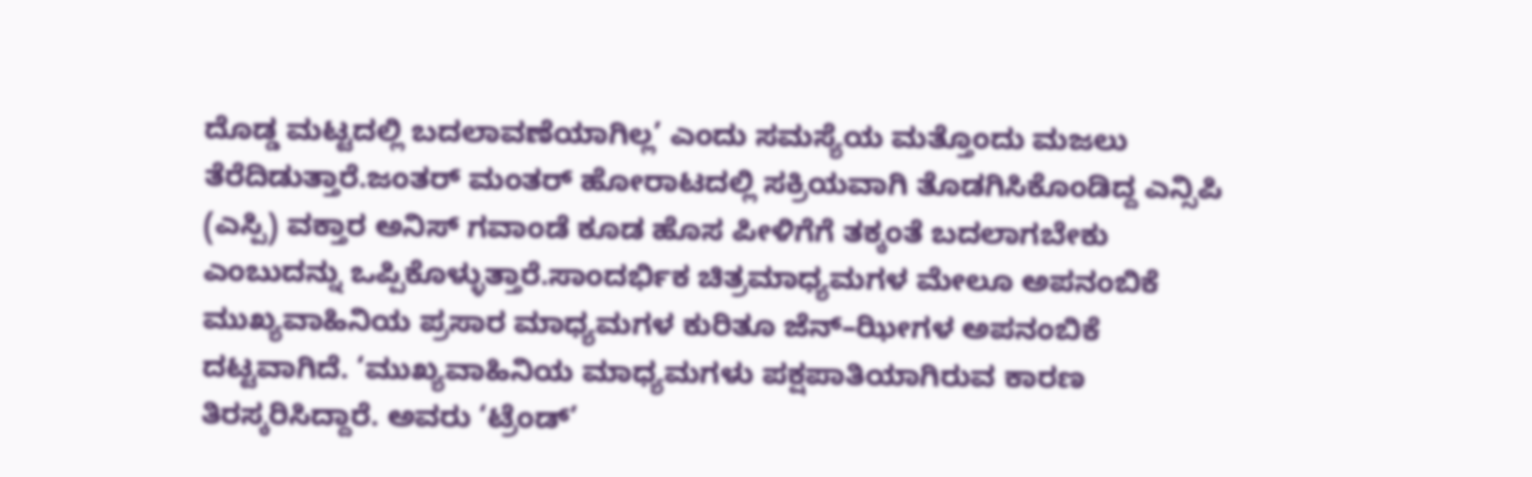ದೊಡ್ಡ ಮಟ್ಟದಲ್ಲಿ ಬದಲಾವಣೆಯಾಗಿಲ್ಲ’ ಎಂದು ಸಮಸ್ಯೆಯ ಮತ್ತೊಂದು ಮಜಲು ತೆರೆದಿಡುತ್ತಾರೆ.ಜಂತರ್ ಮಂತರ್ ಹೋರಾಟದಲ್ಲಿ ಸಕ್ರಿಯವಾಗಿ ತೊಡಗಿಸಿಕೊಂಡಿದ್ದ ಎನ್ಸಿಪಿ (ಎಸ್ಪಿ) ವಕ್ತಾರ ಅನಿಸ್ ಗವಾಂಡೆ ಕೂಡ ಹೊಸ ಪೀಳಿಗೆಗೆ ತಕ್ಕಂತೆ ಬದಲಾಗಬೇಕು ಎಂಬುದನ್ನು ಒಪ್ಪಿಕೊಳ್ಳುತ್ತಾರೆ.ಸಾಂದರ್ಭಿಕ ಚಿತ್ರಮಾಧ್ಯಮಗಳ ಮೇಲೂ ಅಪನಂಬಿಕೆ ಮುಖ್ಯವಾಹಿನಿಯ ಪ್ರಸಾರ ಮಾಧ್ಯಮಗಳ ಕುರಿತೂ ಜೆನ್–ಝೀಗಳ ಅಪನಂಬಿಕೆ ದಟ್ಟವಾಗಿದೆ. ‘ಮುಖ್ಯವಾಹಿನಿಯ ಮಾಧ್ಯಮಗಳು ಪಕ್ಷಪಾತಿಯಾಗಿರುವ ಕಾರಣ ತಿರಸ್ಕರಿಸಿದ್ದಾರೆ. ಅವರು ‘ಟ್ರೆಂಡ್’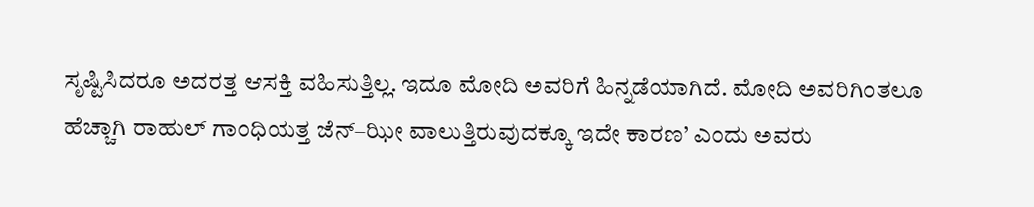ಸೃಷ್ಟಿಸಿದರೂ ಅದರತ್ತ ಆಸಕ್ತಿ ವಹಿಸುತ್ತಿಲ್ಲ. ಇದೂ ಮೋದಿ ಅವರಿಗೆ ಹಿನ್ನಡೆಯಾಗಿದೆ. ಮೋದಿ ಅವರಿಗಿಂತಲೂ ಹೆಚ್ಚಾಗಿ ರಾಹುಲ್ ಗಾಂಧಿಯತ್ತ ಜೆನ್–ಝೀ ವಾಲುತ್ತಿರುವುದಕ್ಕೂ ಇದೇ ಕಾರಣ’ ಎಂದು ಅವರು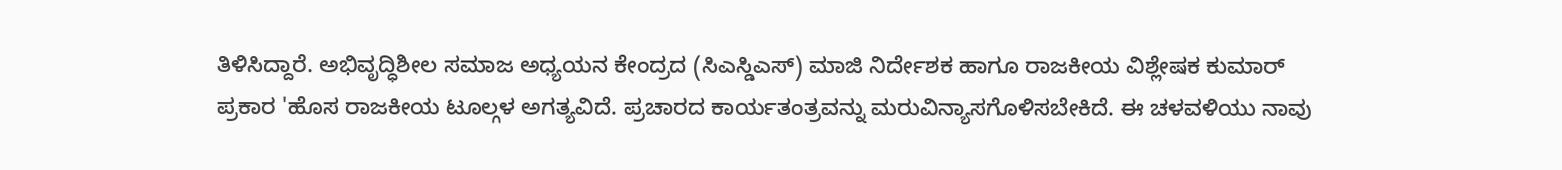ತಿಳಿಸಿದ್ದಾರೆ. ಅಭಿವೃದ್ಧಿಶೀಲ ಸಮಾಜ ಅಧ್ಯಯನ ಕೇಂದ್ರದ (ಸಿಎಸ್ಡಿಎಸ್) ಮಾಜಿ ನಿರ್ದೇಶಕ ಹಾಗೂ ರಾಜಕೀಯ ವಿಶ್ಲೇಷಕ ಕುಮಾರ್ ಪ್ರಕಾರ 'ಹೊಸ ರಾಜಕೀಯ ಟೂಲ್ಗಳ ಅಗತ್ಯವಿದೆ. ಪ್ರಚಾರದ ಕಾರ್ಯತಂತ್ರವನ್ನು ಮರುವಿನ್ಯಾಸಗೊಳಿಸಬೇಕಿದೆ. ಈ ಚಳವಳಿಯು ನಾವು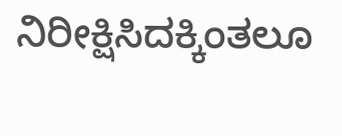ನಿರೀಕ್ಷಿಸಿದಕ್ಕಿಂತಲೂ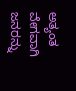ಅತ್ಯಂತ ವೇಗವಾಗಿ ಜನರನ್ನು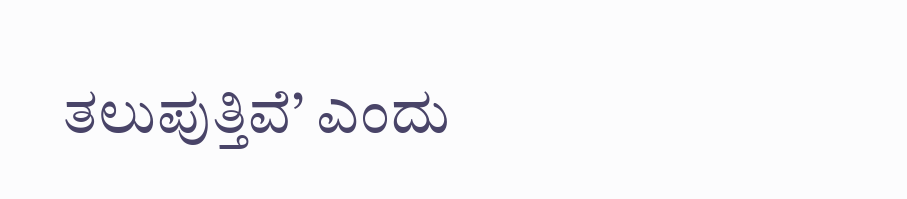ತಲುಪುತ್ತಿವೆ’ ಎಂದು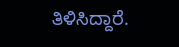ತಿಳಿಸಿದ್ದಾರೆ.